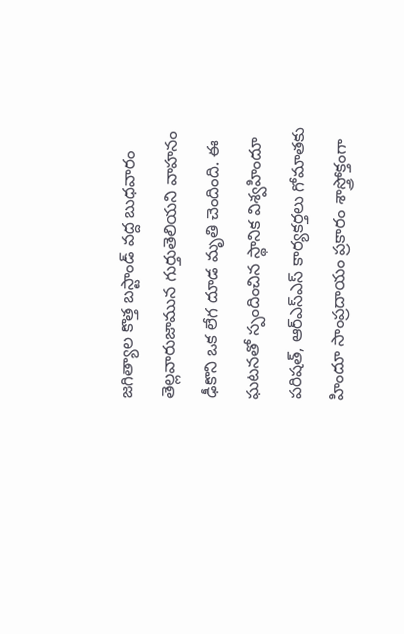జగిత్యాల కొత్త బస్టాండ్ వద్ద బుధవారం తెల్లవారుజామున గుర్తుతెలియని వాహనం ఢీకొని ఒక లేగ దూడ మృతి చెందింది. ఈ ఘటనతో స్పందించిన స్థానిక విశ్వహిందూ పరిషత్, ఆర్ఎస్ఎస్ కార్యకర్తలు గోమాతకు హిందూ సాంప్రదాయం ప్రకారం శాస్త్రోక్తంగా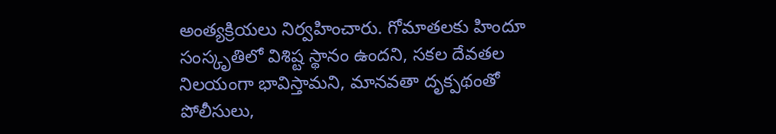అంత్యక్రియలు నిర్వహించారు. గోమాతలకు హిందూ సంస్కృతిలో విశిష్ట స్థానం ఉందని, సకల దేవతల నిలయంగా భావిస్తామని, మానవతా దృక్పథంతో పోలీసులు,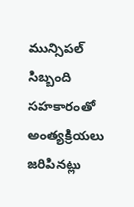మున్సిపల్ సిబ్బంది సహకారంతో అంత్యక్రియలు జరిపినట్లు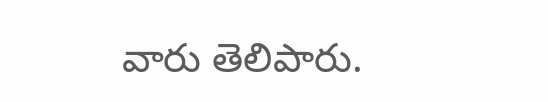వారు తెలిపారు.